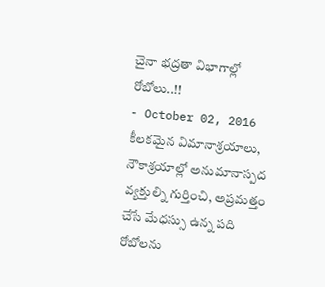చైనా భద్రతా విభాగాల్లో రోబోలు..!!
- October 02, 2016
కీలకమైన విమానాశ్రయాలు, నౌకాశ్రయాల్లో అనుమానాస్పద వ్యక్తుల్ని గుర్తించి, అప్రమత్తం చేసే మేధస్సు ఉన్న పది రోబోలను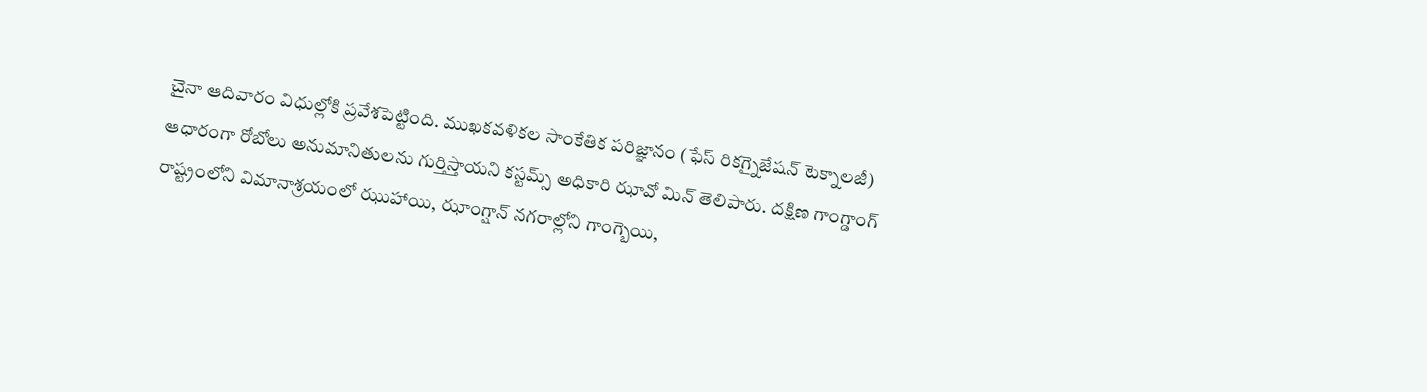చైనా ఆదివారం విధుల్లోకి ప్రవేశపెట్టింది. ముఖకవళికల సాంకేతిక పరిజ్ఞానం (ఫేస్ రికగ్నైజేషన్ టెక్నాలజీ) ఆధారంగా రోబోలు అనుమానితులను గుర్తిస్తాయని కస్టమ్స్ అధికారి ఝావో మిన్ తెలిపారు. దక్షిణ గాంగ్డాంగ్ రాష్ట్రంలోని విమానాశ్రయంలో ఝుహాయి, ఝాంగ్షాన్ నగరాల్లోని గాంగ్బెయి,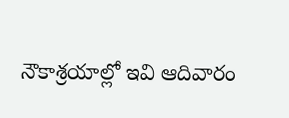నౌకాశ్రయాల్లో ఇవి ఆదివారం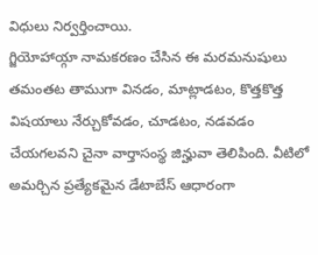విధులు నిర్వర్తించాయి.
గ్జియోహాయ్గా నామకరణం చేసిన ఈ మరమనుషులు తమంతట తాముగా వినడం, మాట్లాడటం, కొత్తకొత్త విషయాలు నేర్చుకోవడం, చూడటం, నడవడం చేయగలవని చైనా వార్తాసంస్థ జిన్హువా తెలిపింది. వీటిలో అమర్చిన ప్రత్యేకమైన డేటాబేస్ ఆధారంగా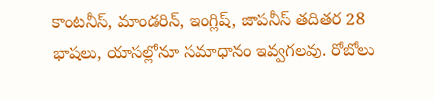కాంటనీస్, మాండరిన్, ఇంగ్లిష్, జాపనీస్ తదితర 28 భాషలు, యాసల్లోనూ సమాధానం ఇవ్వగలవు. రోబోలు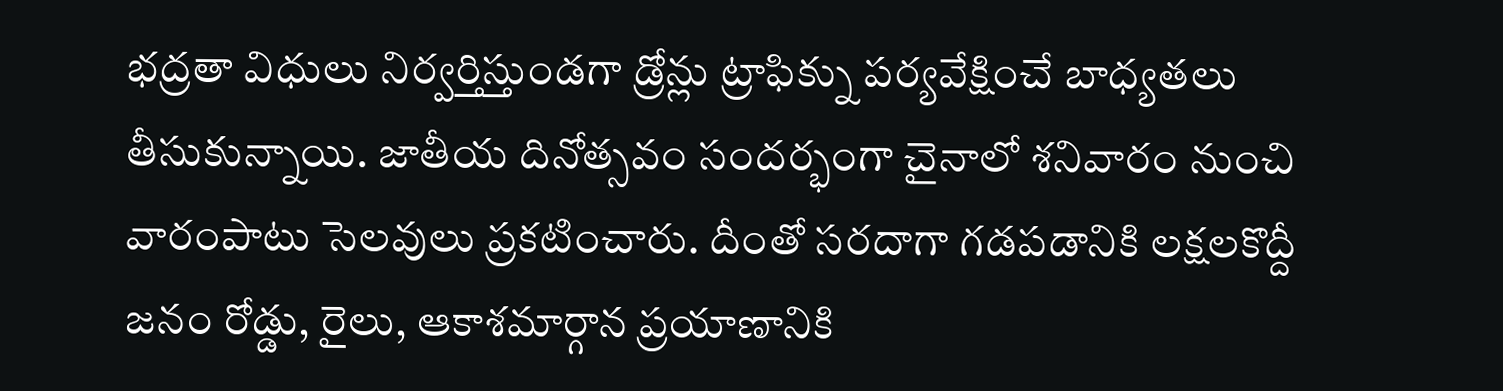భద్రతా విధులు నిర్వర్తిస్తుండగా డ్రోన్లు ట్రాఫిక్ను పర్యవేక్షించే బాధ్యతలు తీసుకున్నాయి. జాతీయ దినోత్సవం సందర్భంగా చైనాలో శనివారం నుంచి వారంపాటు సెలవులు ప్రకటించారు. దీంతో సరదాగా గడపడానికి లక్షలకొద్దీ జనం రోడ్డు, రైలు, ఆకాశమార్గాన ప్రయాణానికి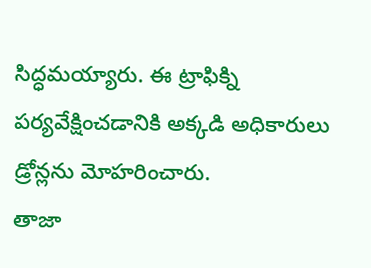సిద్ధమయ్యారు. ఈ ట్రాఫిక్ని పర్యవేక్షించడానికి అక్కడి అధికారులు డ్రోన్లను మోహరించారు.
తాజా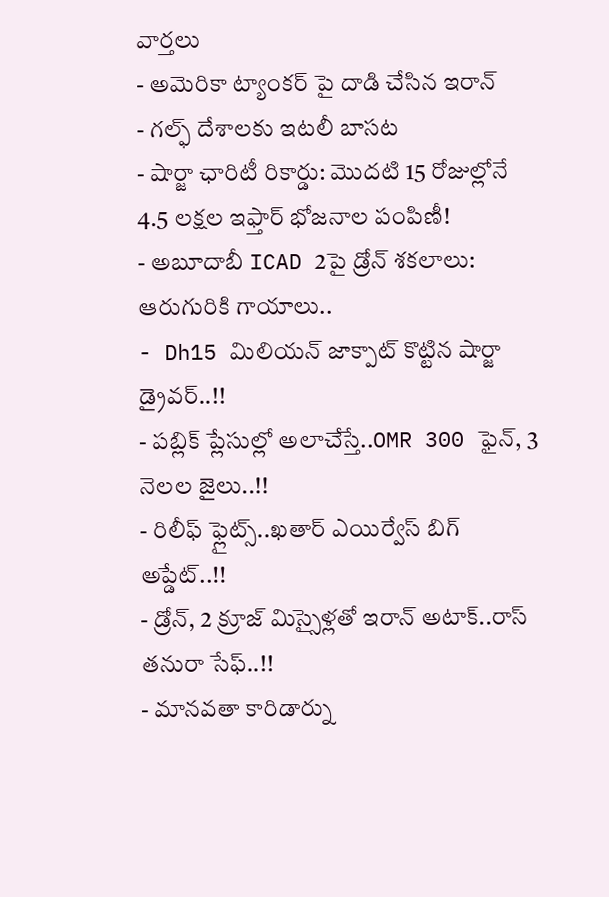వార్తలు
- అమెరికా ట్యాంకర్ పై దాడి చేసిన ఇరాన్
- గల్ఫ్ దేశాలకు ఇటలీ బాసట
- షార్జా ఛారిటీ రికార్డు: మొదటి 15 రోజుల్లోనే 4.5 లక్షల ఇఫ్తార్ భోజనాల పంపిణీ!
- అబూదాబీ ICAD 2పై డ్రోన్ శకలాలు: ఆరుగురికి గాయాలు..
- Dh15 మిలియన్ జాక్పాట్ కొట్టిన షార్జా డ్రైవర్..!!
- పబ్లిక్ ప్లేసుల్లో అలాచేస్తే..OMR 300 ఫైన్, 3 నెలల జైలు..!!
- రిలీఫ్ ఫ్లైట్స్..ఖతార్ ఎయిర్వేస్ బిగ్ అప్డేట్..!!
- డ్రోన్, 2 క్రూజ్ మిస్సైళ్లతో ఇరాన్ అటాక్..రాస్ తనురా సేఫ్..!!
- మానవతా కారిడార్ను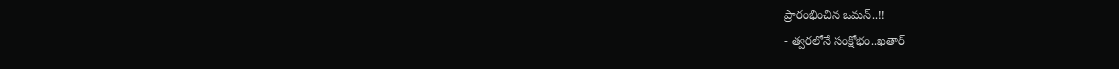ప్రారంభించిన ఒమన్..!!
- త్వరలోనే సంక్షోభం..ఖతార్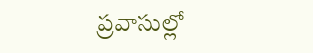ప్రవాసుల్లో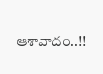ఆశావాదం..!!